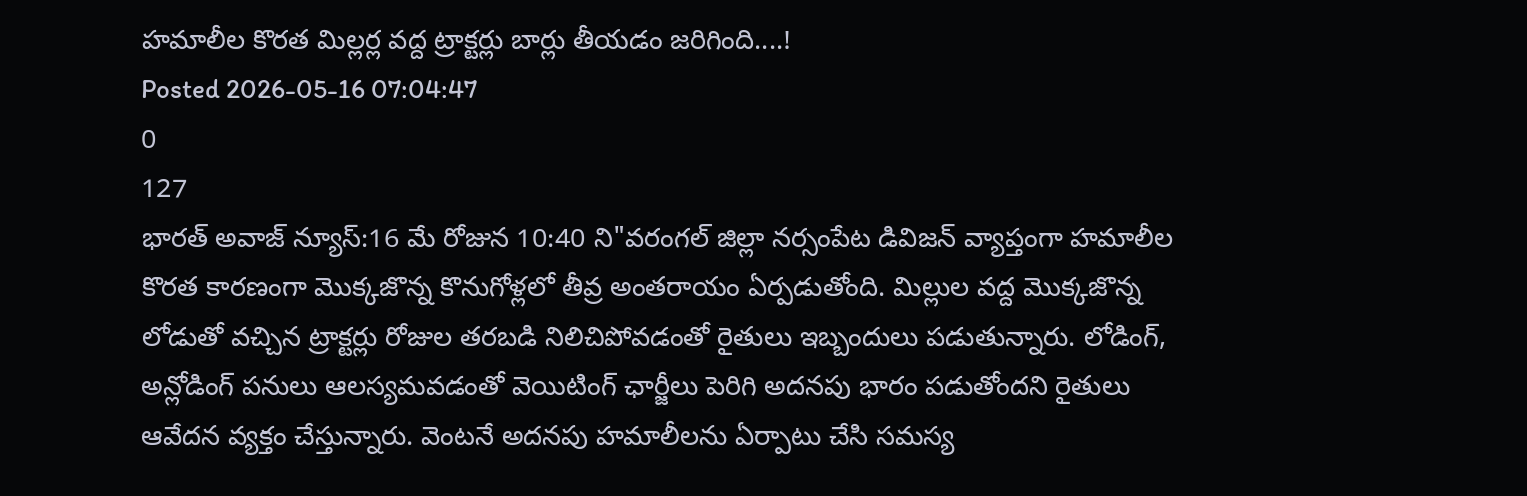హమాలీల కొరత మిల్లర్ల వద్ద ట్రాక్టర్లు బార్లు తీయడం జరిగింది....!
Posted 2026-05-16 07:04:47
0
127
భారత్ అవాజ్ న్యూస్:16 మే రోజున 10:40 ని"వరంగల్ జిల్లా నర్సంపేట డివిజన్ వ్యాప్తంగా హమాలీల కొరత కారణంగా మొక్కజొన్న కొనుగోళ్లలో తీవ్ర అంతరాయం ఏర్పడుతోంది. మిల్లుల వద్ద మొక్కజొన్న లోడుతో వచ్చిన ట్రాక్టర్లు రోజుల తరబడి నిలిచిపోవడంతో రైతులు ఇబ్బందులు పడుతున్నారు. లోడింగ్, అన్లోడింగ్ పనులు ఆలస్యమవడంతో వెయిటింగ్ ఛార్జీలు పెరిగి అదనపు భారం పడుతోందని రైతులు ఆవేదన వ్యక్తం చేస్తున్నారు. వెంటనే అదనపు హమాలీలను ఏర్పాటు చేసి సమస్య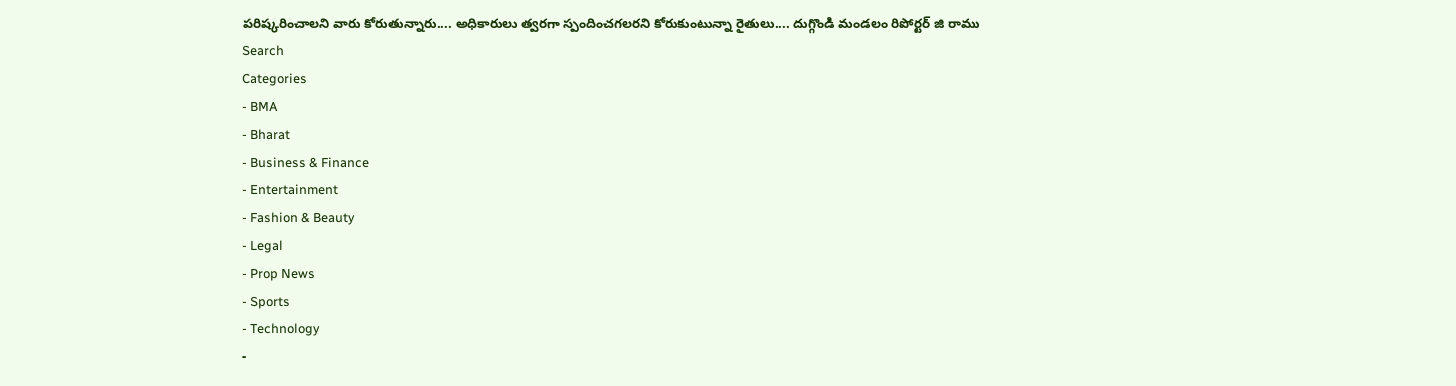పరిష్కరించాలని వారు కోరుతున్నారు.... అధికారులు త్వరగా స్పందించగలరని కోరుకుంటున్నా రైతులు.... దుగ్గొండి మండలం రిపోర్టర్ జి రాము
Search
Categories
- BMA
- Bharat
- Business & Finance
- Entertainment
- Fashion & Beauty
- Legal
- Prop News
- Sports
- Technology
-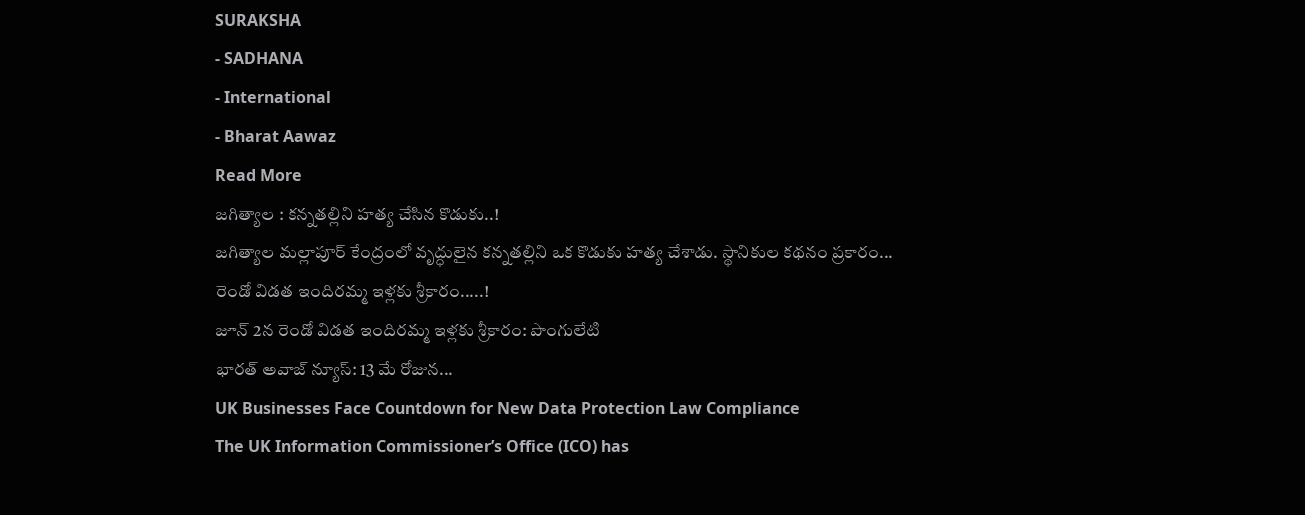SURAKSHA
- SADHANA
- International
- Bharat Aawaz
Read More
జగిత్యాల : కన్నతల్లిని హత్య చేసిన కొడుకు..!
జగిత్యాల మల్లాపూర్ కేంద్రంలో వృద్ధులైన కన్నతల్లిని ఒక కొడుకు హత్య చేశాడు. స్థానికుల కథనం ప్రకారం...
రెండో విడత ఇందిరమ్మ ఇళ్లకు శ్రీకారం.....!
జూన్ 2న రెండో విడత ఇందిరమ్మ ఇళ్లకు శ్రీకారం: పొంగులేటి
భారత్ అవాజ్ న్యూస్: 13 మే రోజున...
UK Businesses Face Countdown for New Data Protection Law Compliance
The UK Information Commissioner’s Office (ICO) has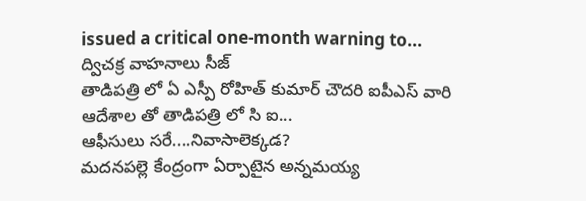issued a critical one-month warning to...
ద్విచక్ర వాహనాలు సీజ్
తాడిపత్రి లో ఏ ఎస్పీ రోహిత్ కుమార్ చౌదరి ఐపీఎస్ వారి ఆదేశాల తో తాడిపత్రి లో సి ఐ...
ఆఫీసులు సరే....నివాసాలెక్కడ?
మదనపల్లె కేంద్రంగా ఏర్పాటైన అన్నమయ్య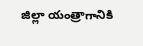జిల్లా యంత్రాగానికి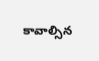కావాల్సిన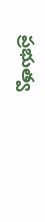ప్రభుత్వ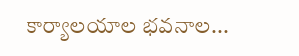కార్యాలయాల భవనాల...